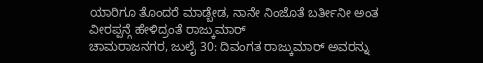ಯಾರಿಗೂ ತೊಂದರೆ ಮಾಡ್ಬೇಡ, ನಾನೇ ನಿಂಜೊತೆ ಬರ್ತೀನೀ ಅಂತ ವೀರಪ್ಪನ್ಗೆ ಹೇಳಿದ್ರಂತೆ ರಾಜ್ಕುಮಾರ್
ಚಾಮರಾಜನಗರ, ಜುಲೈ 30: ದಿವಂಗತ ರಾಜ್ಕುಮಾರ್ ಅವರನ್ನು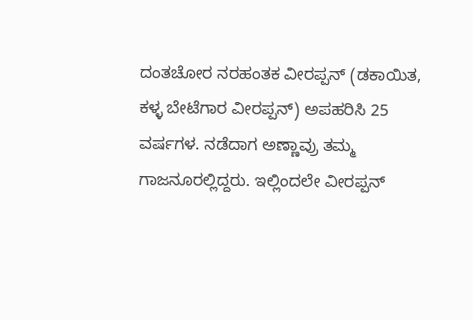ದಂತಚೋರ ನರಹಂತಕ ವೀರಪ್ಪನ್ (ಡಕಾಯಿತ, ಕಳ್ಳ ಬೇಟೆಗಾರ ವೀರಪ್ಪನ್) ಅಪಹರಿಸಿ 25 ವರ್ಷಗಳ. ನಡೆದಾಗ ಅಣ್ಣಾವ್ರು ತಮ್ಮ ಗಾಜನೂರಲ್ಲಿದ್ದರು. ಇಲ್ಲಿಂದಲೇ ವೀರಪ್ಪನ್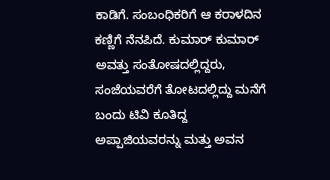ಕಾಡಿಗೆ. ಸಂಬಂಧಿಕರಿಗೆ ಆ ಕರಾಳದಿನ ಕಣ್ಣಿಗೆ ನೆನಪಿದೆ. ಕುಮಾರ್ ಕುಮಾರ್ ಅವತ್ತು ಸಂತೋಷದಲ್ಲಿದ್ದರು, ಸಂಜೆಯವರೆಗೆ ತೋಟದಲ್ಲಿದ್ದು ಮನೆಗೆ ಬಂದು ಟಿವಿ ಕೂತಿದ್ದ ಅಪ್ಪಾಜಿಯವರನ್ನು ಮತ್ತು ಅವನ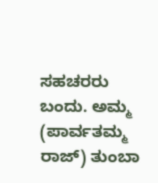ಸಹಚರರು ಬಂದು. ಅಮ್ಮ (ಪಾರ್ವತಮ್ಮ ರಾಜ್) ತುಂಬಾ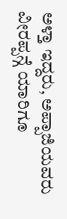ಅಳ್ತಾ ಇದ್ದರು, ಅಪ್ಪಾಜಿಯವರು ವೀರಪ್ಪನ್ಗೆ ಯಾರಿಗೂ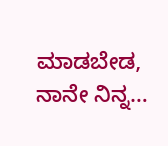ಮಾಡಬೇಡ, ನಾನೇ ನಿನ್ನ…